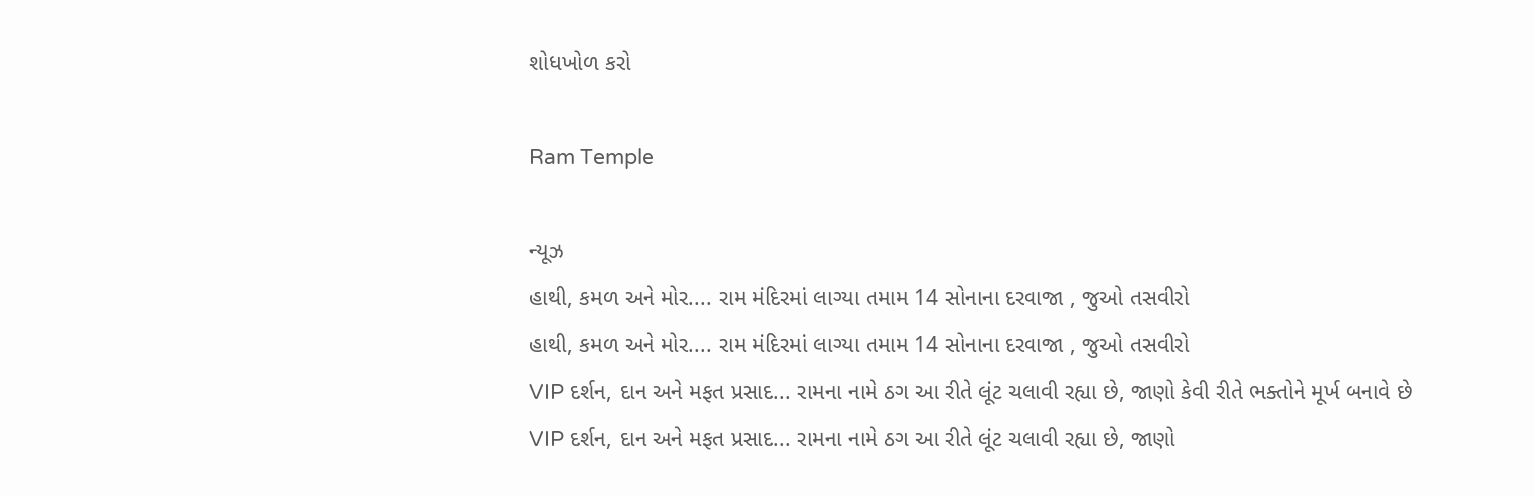શોધખોળ કરો

Ram Temple

ન્યૂઝ
હાથી, કમળ અને મોર.... રામ મંદિરમાં લાગ્યા તમામ 14 સોનાના દરવાજા , જુઓ તસવીરો
હાથી, કમળ અને મોર.... રામ મંદિરમાં લાગ્યા તમામ 14 સોનાના દરવાજા , જુઓ તસવીરો
VIP દર્શન, દાન અને મફત પ્રસાદ... રામના નામે ઠગ આ રીતે લૂંટ ચલાવી રહ્યા છે, જાણો કેવી રીતે ભક્તોને મૂર્ખ બનાવે છે
VIP દર્શન, દાન અને મફત પ્રસાદ... રામના નામે ઠગ આ રીતે લૂંટ ચલાવી રહ્યા છે, જાણો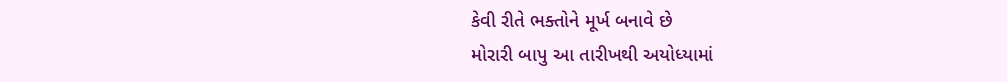કેવી રીતે ભક્તોને મૂર્ખ બનાવે છે
મોરારી બાપુ આ તારીખથી અયોધ્યામાં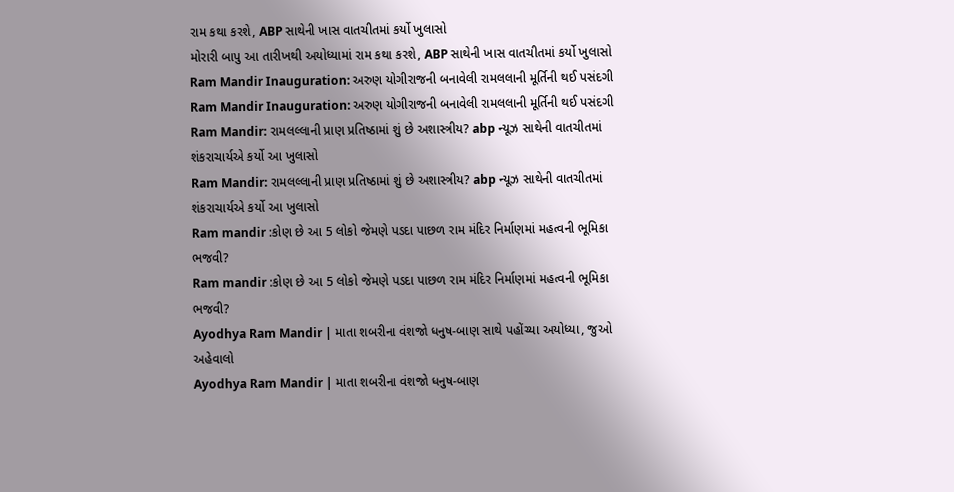રામ કથા કરશે, ABP સાથેની ખાસ વાતચીતમાં કર્યો ખુલાસો
મોરારી બાપુ આ તારીખથી અયોધ્યામાં રામ કથા કરશે, ABP સાથેની ખાસ વાતચીતમાં કર્યો ખુલાસો
Ram Mandir Inauguration: અરુણ યોગીરાજની બનાવેલી રામલલાની મૂર્તિની થઈ પસંદગી
Ram Mandir Inauguration: અરુણ યોગીરાજની બનાવેલી રામલલાની મૂર્તિની થઈ પસંદગી
Ram Mandir: રામલલ્લાની પ્રાણ પ્રતિષ્ઠામાં શું છે અશાસ્ત્રીય? abp ન્યૂઝ સાથેની વાતચીતમાં શંકરાચાર્યએ કર્યો આ ખુલાસો
Ram Mandir: રામલલ્લાની પ્રાણ પ્રતિષ્ઠામાં શું છે અશાસ્ત્રીય? abp ન્યૂઝ સાથેની વાતચીતમાં શંકરાચાર્યએ કર્યો આ ખુલાસો
Ram mandir :કોણ છે આ 5 લોકો જેમણે પડદા પાછળ રામ મંદિર નિર્માણમાં મહત્વની ભૂમિકા ભજવી?
Ram mandir :કોણ છે આ 5 લોકો જેમણે પડદા પાછળ રામ મંદિર નિર્માણમાં મહત્વની ભૂમિકા ભજવી?
Ayodhya Ram Mandir | માતા શબરીના વંશજો ધનુષ-બાણ સાથે પહોંચ્યા અયોધ્યા, જુઓ અહેવાલો
Ayodhya Ram Mandir | માતા શબરીના વંશજો ધનુષ-બાણ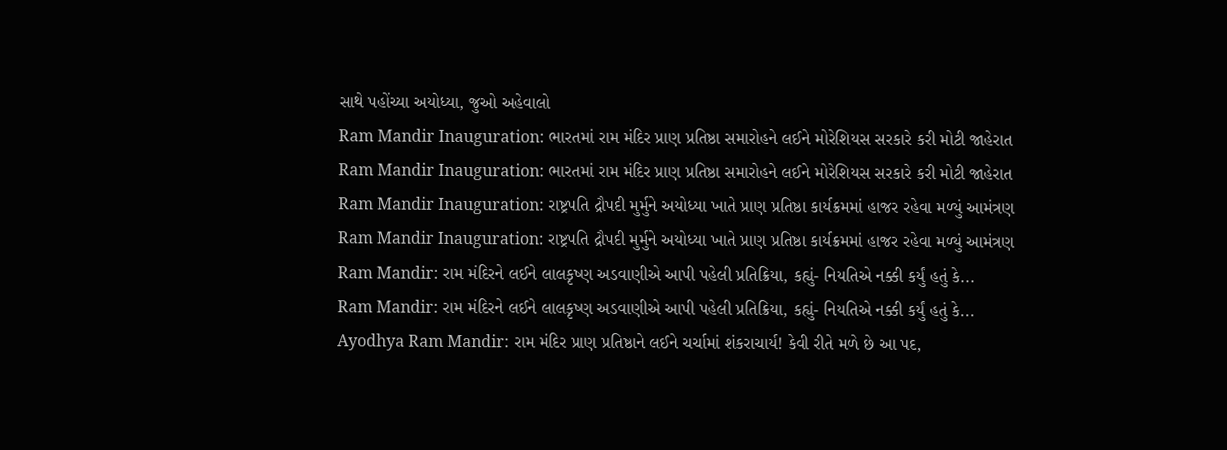સાથે પહોંચ્યા અયોધ્યા, જુઓ અહેવાલો
Ram Mandir Inauguration: ભારતમાં રામ મંદિર પ્રાણ પ્રતિષ્ઠા સમારોહને લઈને મોરેશિયસ સરકારે કરી મોટી જાહેરાત
Ram Mandir Inauguration: ભારતમાં રામ મંદિર પ્રાણ પ્રતિષ્ઠા સમારોહને લઈને મોરેશિયસ સરકારે કરી મોટી જાહેરાત
Ram Mandir Inauguration: રાષ્ટ્રપતિ દ્રૌપદી મુર્મુને અયોધ્યા ખાતે પ્રાણ પ્રતિષ્ઠા કાર્યક્રમમાં હાજર રહેવા મળ્યું આમંત્રણ
Ram Mandir Inauguration: રાષ્ટ્રપતિ દ્રૌપદી મુર્મુને અયોધ્યા ખાતે પ્રાણ પ્રતિષ્ઠા કાર્યક્રમમાં હાજર રહેવા મળ્યું આમંત્રણ
Ram Mandir: રામ મંદિરને લઈને લાલકૃષ્ણ અડવાણીએ આપી પહેલી પ્રતિક્રિયા, કહ્યું- નિયતિએ નક્કી કર્યું હતું કે...
Ram Mandir: રામ મંદિરને લઈને લાલકૃષ્ણ અડવાણીએ આપી પહેલી પ્રતિક્રિયા, કહ્યું- નિયતિએ નક્કી કર્યું હતું કે...
Ayodhya Ram Mandir: રામ મંદિર પ્રાણ પ્રતિષ્ઠાને લઈને ચર્ચામાં શંકરાચાર્ય! કેવી રીતે મળે છે આ પદ,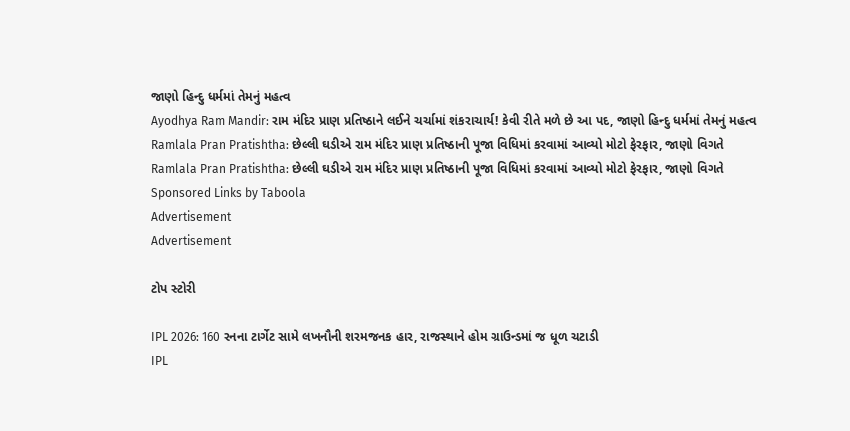જાણો હિન્દુ ધર્મમાં તેમનું મહત્વ
Ayodhya Ram Mandir: રામ મંદિર પ્રાણ પ્રતિષ્ઠાને લઈને ચર્ચામાં શંકરાચાર્ય! કેવી રીતે મળે છે આ પદ, જાણો હિન્દુ ધર્મમાં તેમનું મહત્વ
Ramlala Pran Pratishtha: છેલ્લી ઘડીએ રામ મંદિર પ્રાણ પ્રતિષ્ઠાની પૂજા વિધિમાં કરવામાં આવ્યો મોટો ફેરફાર, જાણો વિગતે
Ramlala Pran Pratishtha: છેલ્લી ઘડીએ રામ મંદિર પ્રાણ પ્રતિષ્ઠાની પૂજા વિધિમાં કરવામાં આવ્યો મોટો ફેરફાર, જાણો વિગતે
Sponsored Links by Taboola
Advertisement
Advertisement

ટોપ સ્ટોરી

IPL 2026: 160 રનના ટાર્ગેટ સામે લખનૌની શરમજનક હાર, રાજસ્થાને હોમ ગ્રાઉન્ડમાં જ ધૂળ ચટાડી
IPL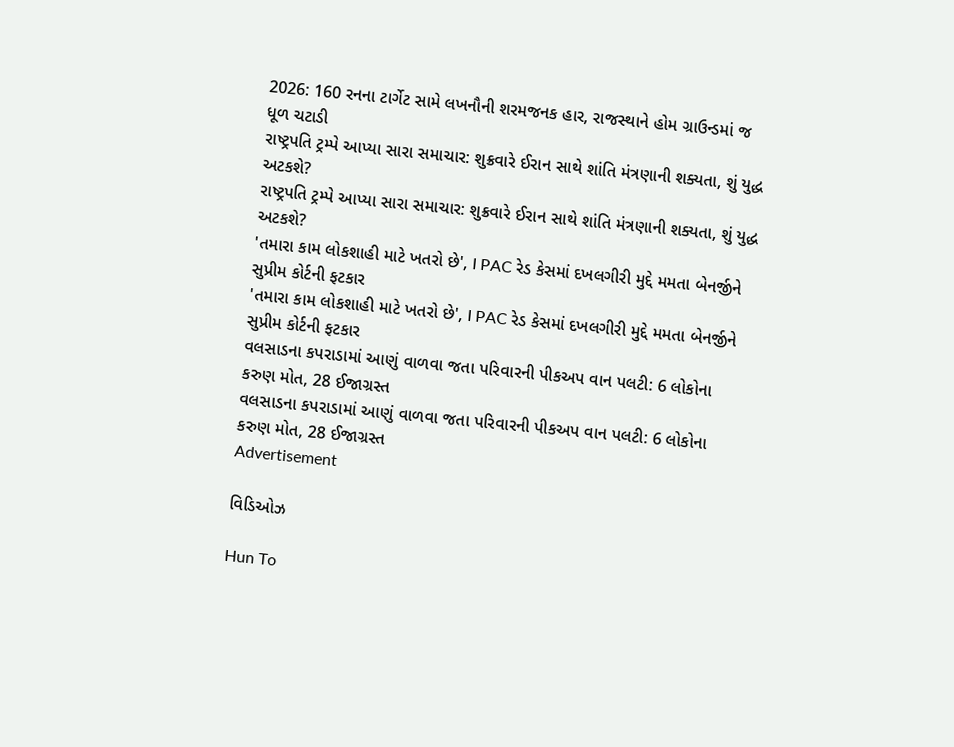2026: 160 રનના ટાર્ગેટ સામે લખનૌની શરમજનક હાર, રાજસ્થાને હોમ ગ્રાઉન્ડમાં જ ધૂળ ચટાડી
રાષ્ટ્રપતિ ટ્રમ્પે આપ્યા સારા સમાચાર: શુક્રવારે ઈરાન સાથે શાંતિ મંત્રણાની શક્યતા, શું યુદ્ધ અટકશે?
રાષ્ટ્રપતિ ટ્રમ્પે આપ્યા સારા સમાચાર: શુક્રવારે ઈરાન સાથે શાંતિ મંત્રણાની શક્યતા, શું યુદ્ધ અટકશે?
'તમારા કામ લોકશાહી માટે ખતરો છે', I PAC રેડ કેસમાં દખલગીરી મુદ્દે મમતા બેનર્જીને સુપ્રીમ કોર્ટની ફટકાર
'તમારા કામ લોકશાહી માટે ખતરો છે', I PAC રેડ કેસમાં દખલગીરી મુદ્દે મમતા બેનર્જીને સુપ્રીમ કોર્ટની ફટકાર
વલસાડના કપરાડામાં આણું વાળવા જતા પરિવારની પીકઅપ વાન પલટી: 6 લોકોના કરુણ મોત, 28 ઈજાગ્રસ્ત
વલસાડના કપરાડામાં આણું વાળવા જતા પરિવારની પીકઅપ વાન પલટી: 6 લોકોના કરુણ મોત, 28 ઈજાગ્રસ્ત
Advertisement

વિડિઓઝ

Hun To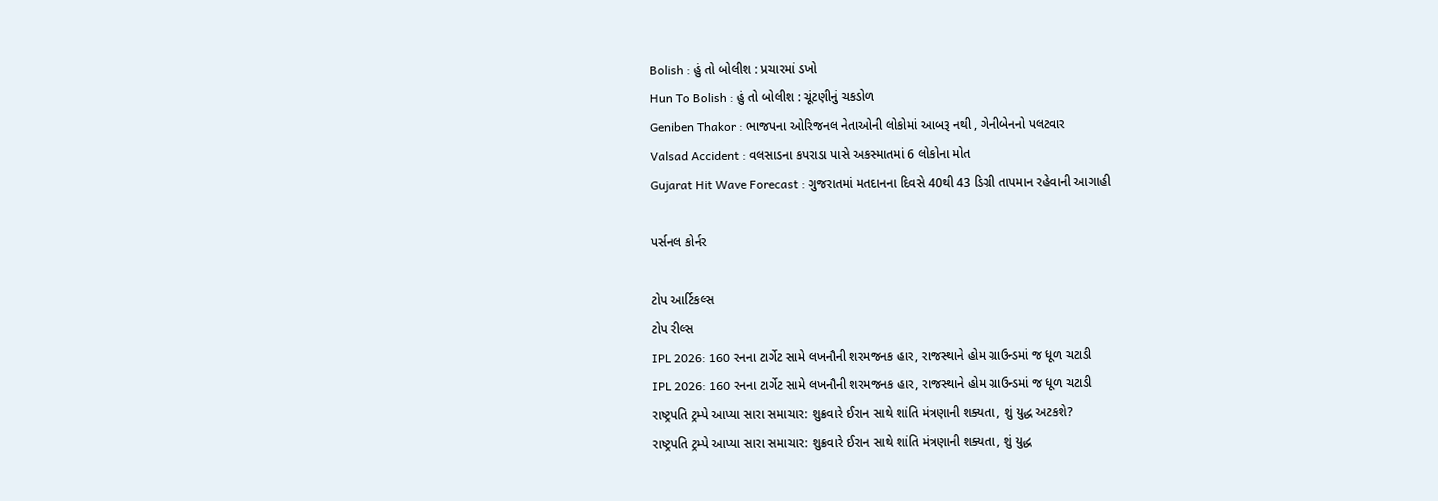Bolish : હું તો બોલીશ : પ્રચારમાં ડખો
Hun To Bolish : હું તો બોલીશ : ચૂંટણીનું ચકડોળ
Geniben Thakor : ભાજપના ઓરિજનલ નેતાઓની લોકોમાં આબરૂ નથી , ગેનીબેનનો પલટવાર
Valsad Accident : વલસાડના કપરાડા પાસે અકસ્માતમાં 6 લોકોના મોત
Gujarat Hit Wave Forecast : ગુજરાતમાં મતદાનના દિવસે 40થી 43 ડિગ્રી તાપમાન રહેવાની આગાહી

પર્સનલ કોર્નર

ટોપ આર્ટિકલ્સ
ટોપ રીલ્સ
IPL 2026: 160 રનના ટાર્ગેટ સામે લખનૌની શરમજનક હાર, રાજસ્થાને હોમ ગ્રાઉન્ડમાં જ ધૂળ ચટાડી
IPL 2026: 160 રનના ટાર્ગેટ સામે લખનૌની શરમજનક હાર, રાજસ્થાને હોમ ગ્રાઉન્ડમાં જ ધૂળ ચટાડી
રાષ્ટ્રપતિ ટ્રમ્પે આપ્યા સારા સમાચાર: શુક્રવારે ઈરાન સાથે શાંતિ મંત્રણાની શક્યતા, શું યુદ્ધ અટકશે?
રાષ્ટ્રપતિ ટ્રમ્પે આપ્યા સારા સમાચાર: શુક્રવારે ઈરાન સાથે શાંતિ મંત્રણાની શક્યતા, શું યુદ્ધ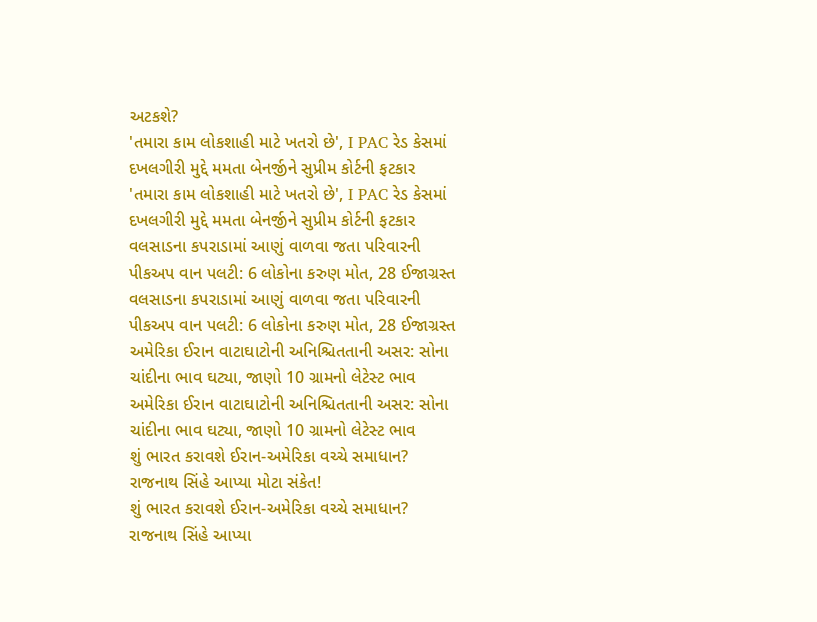અટકશે?
'તમારા કામ લોકશાહી માટે ખતરો છે', I PAC રેડ કેસમાં દખલગીરી મુદ્દે મમતા બેનર્જીને સુપ્રીમ કોર્ટની ફટકાર
'તમારા કામ લોકશાહી માટે ખતરો છે', I PAC રેડ કેસમાં દખલગીરી મુદ્દે મમતા બેનર્જીને સુપ્રીમ કોર્ટની ફટકાર
વલસાડના કપરાડામાં આણું વાળવા જતા પરિવારની પીકઅપ વાન પલટી: 6 લોકોના કરુણ મોત, 28 ઈજાગ્રસ્ત
વલસાડના કપરાડામાં આણું વાળવા જતા પરિવારની પીકઅપ વાન પલટી: 6 લોકોના કરુણ મોત, 28 ઈજાગ્રસ્ત
અમેરિકા ઈરાન વાટાઘાટોની અનિશ્ચિતતાની અસર: સોના ચાંદીના ભાવ ઘટ્યા, જાણો 10 ગ્રામનો લેટેસ્ટ ભાવ
અમેરિકા ઈરાન વાટાઘાટોની અનિશ્ચિતતાની અસર: સોના ચાંદીના ભાવ ઘટ્યા, જાણો 10 ગ્રામનો લેટેસ્ટ ભાવ
શું ભારત કરાવશે ઈરાન-અમેરિકા વચ્ચે સમાધાન? રાજનાથ સિંહે આપ્યા મોટા સંકેત!
શું ભારત કરાવશે ઈરાન-અમેરિકા વચ્ચે સમાધાન? રાજનાથ સિંહે આપ્યા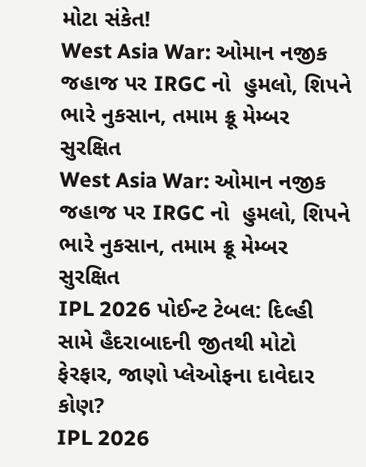મોટા સંકેત!
West Asia War: ઓમાન નજીક જહાજ પર IRGC નો  હુમલો, શિપને ભારે નુકસાન, તમામ ક્રૂ મેમ્બર સુરક્ષિત
West Asia War: ઓમાન નજીક જહાજ પર IRGC નો  હુમલો, શિપને ભારે નુકસાન, તમામ ક્રૂ મેમ્બર સુરક્ષિત
IPL 2026 પોઈન્ટ ટેબલ: દિલ્હી સામે હૈદરાબાદની જીતથી મોટો ફેરફાર, જાણો પ્લેઓફના દાવેદાર કોણ?
IPL 2026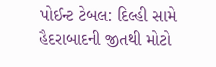પોઈન્ટ ટેબલ: દિલ્હી સામે હૈદરાબાદની જીતથી મોટો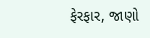ફેરફાર, જાણો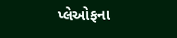પ્લેઓફના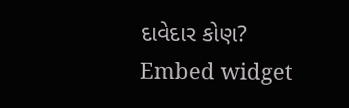દાવેદાર કોણ?
Embed widget